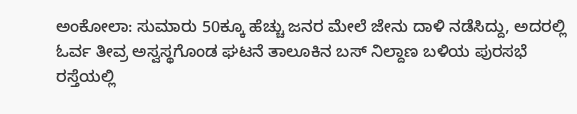ಅಂಕೋಲಾ: ಸುಮಾರು 50ಕ್ಕೂ ಹೆಚ್ಚು ಜನರ ಮೇಲೆ ಜೇನು ದಾಳಿ ನಡೆಸಿದ್ದು, ಅದರಲ್ಲಿ ಓರ್ವ ತೀವ್ರ ಅಸ್ವಸ್ಥಗೊಂಡ ಘಟನೆ ತಾಲೂಕಿನ ಬಸ್ ನಿಲ್ದಾಣ ಬಳಿಯ ಪುರಸಭೆ ರಸ್ತೆಯಲ್ಲಿ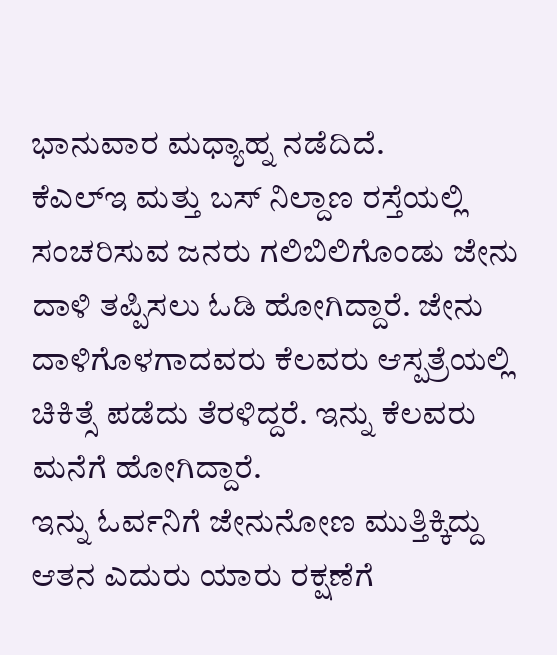ಭಾನುವಾರ ಮಧ್ಯಾಹ್ನ ನಡೆದಿದೆ.
ಕೆಎಲ್ಇ ಮತ್ತು ಬಸ್ ನಿಲ್ದಾಣ ರಸ್ತೆಯಲ್ಲಿ ಸಂಚರಿಸುವ ಜನರು ಗಲಿಬಿಲಿಗೊಂಡು ಜೇನು ದಾಳಿ ತಪ್ಪಿಸಲು ಓಡಿ ಹೋಗಿದ್ದಾರೆ. ಜೇನು ದಾಳಿಗೊಳಗಾದವರು ಕೆಲವರು ಆಸ್ಪತ್ರೆಯಲ್ಲಿ ಚಿಕಿತ್ಸೆ ಪಡೆದು ತೆರಳಿದ್ದರೆ. ಇನ್ನು ಕೆಲವರು ಮನೆಗೆ ಹೋಗಿದ್ದಾರೆ.
ಇನ್ನು ಓರ್ವನಿಗೆ ಜೇನುನೋಣ ಮುತ್ತಿಕ್ಕಿದ್ದು ಆತನ ಎದುರು ಯಾರು ರಕ್ಷಣೆಗೆ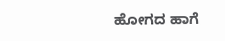ಹೋಗದ ಹಾಗೆ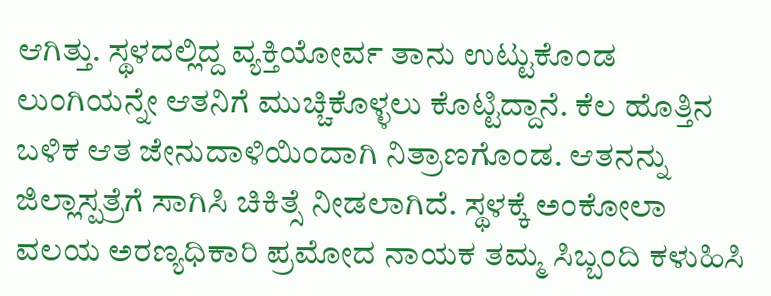ಆಗಿತ್ತು. ಸ್ಥಳದಲ್ಲಿದ್ದ ವ್ಯಕ್ತಿಯೋರ್ವ ತಾನು ಉಟ್ಟುಕೊಂಡ ಲುಂಗಿಯನ್ನೇ ಆತನಿಗೆ ಮುಚ್ಚಿಕೊಳ್ಳಲು ಕೊಟ್ಟಿದ್ದಾನೆ. ಕೆಲ ಹೊತ್ತಿನ ಬಳಿಕ ಆತ ಜೇನುದಾಳಿಯಿಂದಾಗಿ ನಿತ್ರಾಣಗೊಂಡ. ಆತನನ್ನು ಜಿಲ್ಲಾಸ್ಪತ್ರೆಗೆ ಸಾಗಿಸಿ ಚಿಕಿತ್ಸೆ ನೀಡಲಾಗಿದೆ. ಸ್ಥಳಕ್ಕೆ ಅಂಕೋಲಾ ವಲಯ ಅರಣ್ಯಧಿಕಾರಿ ಪ್ರಮೋದ ನಾಯಕ ತಮ್ಮ ಸಿಬ್ಬಂದಿ ಕಳುಹಿಸಿ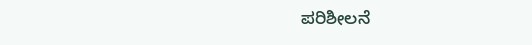ಪರಿಶೀಲನೆ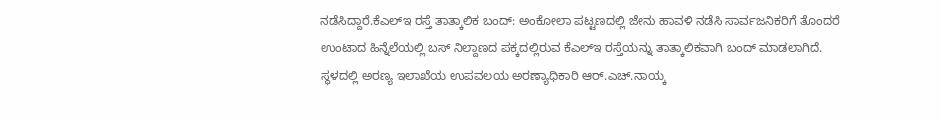ನಡೆಸಿದ್ದಾರೆ.ಕೆಎಲ್ಇ ರಸ್ತೆ ತಾತ್ಕಾಲಿಕ ಬಂದ್: ಅಂಕೋಲಾ ಪಟ್ಟಣದಲ್ಲಿ ಜೇನು ಹಾವಳಿ ನಡೆಸಿ ಸಾರ್ವಜನಿಕರಿಗೆ ತೊಂದರೆ ಉಂಟಾದ ಹಿನ್ನೆಲೆಯಲ್ಲಿ ಬಸ್ ನಿಲ್ದಾಣದ ಪಕ್ಕದಲ್ಲಿರುವ ಕೆಎಲ್ಇ ರಸ್ತೆಯನ್ನು ತಾತ್ಕಾಲಿಕವಾಗಿ ಬಂದ್ ಮಾಡಲಾಗಿದೆ.
ಸ್ಥಳದಲ್ಲಿ ಅರಣ್ಯ ಇಲಾಖೆಯ ಉಪವಲಯ ಅರಣ್ಯಾಧಿಕಾರಿ ಆರ್.ಎಚ್.ನಾಯ್ಕ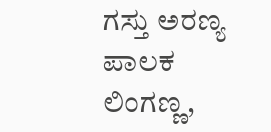ಗಸ್ತು ಅರಣ್ಯ ಪಾಲಕ ಲಿಂಗಣ್ಣ,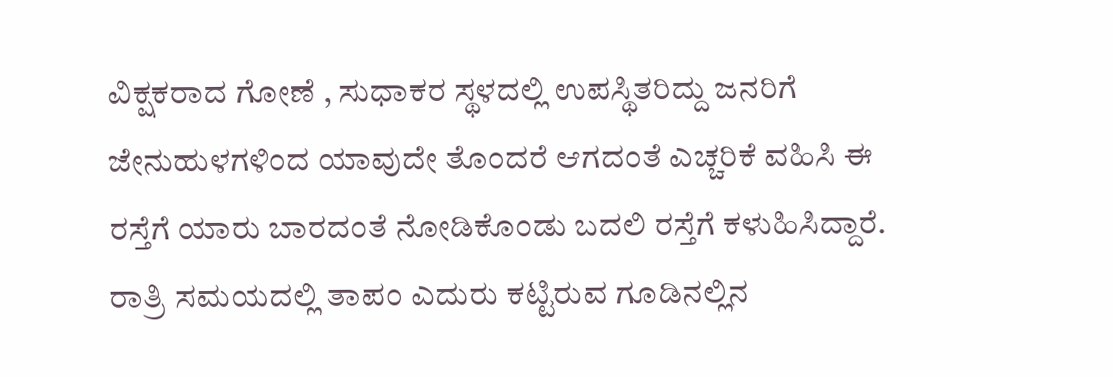ವಿಕ್ಷಕರಾದ ಗೋಣೆ , ಸುಧಾಕರ ಸ್ಥಳದಲ್ಲಿ ಉಪಸ್ಥಿತರಿದ್ದು ಜನರಿಗೆ ಜೇನುಹುಳಗಳಿಂದ ಯಾವುದೇ ತೊಂದರೆ ಆಗದಂತೆ ಎಚ್ಚರಿಕೆ ವಹಿಸಿ ಈ ರಸ್ತೆಗೆ ಯಾರು ಬಾರದಂತೆ ನೋಡಿಕೊಂಡು ಬದಲಿ ರಸ್ತೆಗೆ ಕಳುಹಿಸಿದ್ದಾರೆ.
ರಾತ್ರಿ ಸಮಯದಲ್ಲಿ ತಾಪಂ ಎದುರು ಕಟ್ಟಿರುವ ಗೂಡಿನಲ್ಲಿನ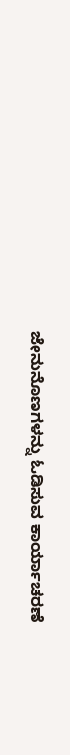ಜೇನುನೊಣಗಳನ್ನು ಓಡಿಸುವ ಕಾರ್ಯಾಚರಣೆ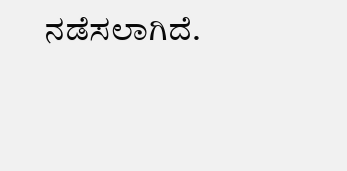ನಡೆಸಲಾಗಿದೆ.